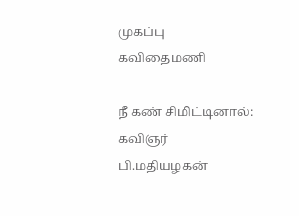முகப்பு
கவிதைமணி

நீ கண் சிமிட்டினால்: கவிஞர் பி.மதியழகன்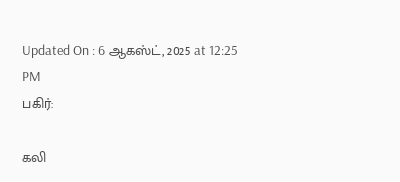Updated On : 6 ஆகஸ்ட், 2025 at 12:25 PM
பகிர்:

கலி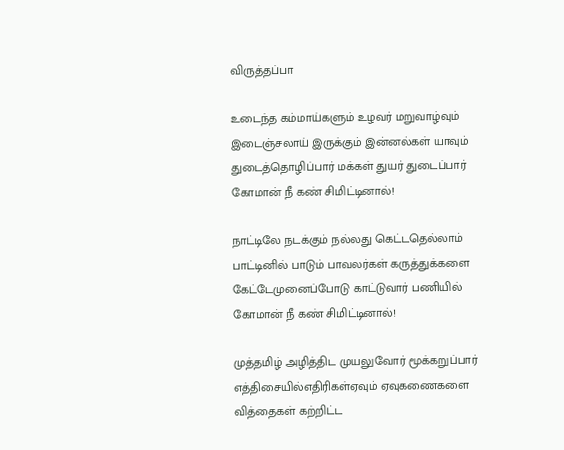விருத்தப்பா

உடைந்த கம்மாய்களும் உழவர் மறுவாழ்வும்
இடைஞ்சலாய் இருக்கும் இன்னல்கள் யாவும்
துடைத்தொழிப்பார் மக்கள் துயர் துடைப்பார்
கோமான் நீ கண் சிமிட்டினால்!

நாட்டிலே நடக்கும் நல்லது கெட்டதெல்லாம்
பாட்டினில் பாடும் பாவலர்கள் கருத்துக்களை
கேட்டேமுனைப்போடு காட்டுவார் பணியில்
கோமான் நீ கண் சிமிட்டினால்!

முத்தமிழ் அழித்திட முயலுவோர் மூக்கறுப்பார்
எத்திசையில்எதிரிகள்ஏவும் ஏவுகணைகளை
வித்தைகள் கற்றிட்ட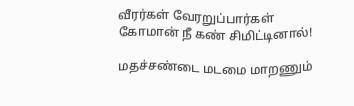வீரர்கள் வேரறுப்பார்கள்
கோமான் நீ கண் சிமிட்டினால்!

மதச்சண்டை மடமை மாறணும்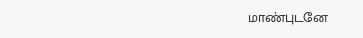மாண்புடனே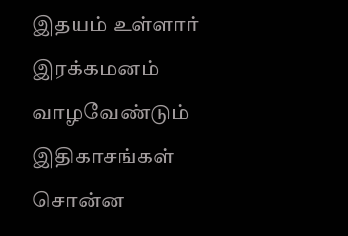இதயம் உள்ளார் இரக்கமனம் வாழவேண்டும்
இதிகாசங்கள் சொன்ன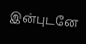இன்புடனே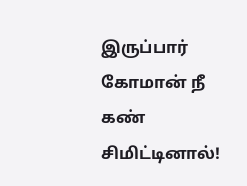இருப்பார்
கோமான் நீ கண் சிமிட்டினால்!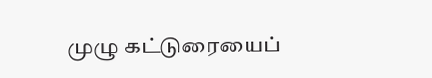முழு கட்டுரையைப்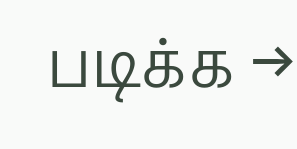படிக்க →